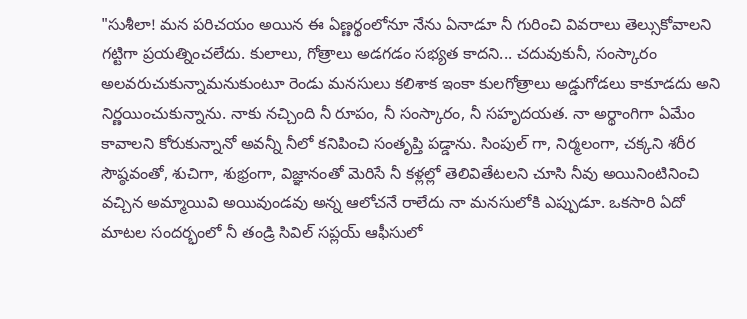"సుశీలా! మన పరిచయం అయిన ఈ ఏణ్ణర్థంలోనూ నేను ఏనాడూ నీ గురించి వివరాలు తెల్సుకోవాలని గట్టిగా ప్రయత్నించలేదు. కులాలు, గోత్రాలు అడగడం సభ్యత కాదని... చదువుకునీ, సంస్కారం అలవరుచుకున్నామనుకుంటూ రెండు మనసులు కలిశాక ఇంకా కులగోత్రాలు అడ్డుగోడలు కాకూడదు అని నిర్ణయించుకున్నాను. నాకు నచ్చింది నీ రూపం, నీ సంస్కారం, నీ సహృదయత. నా అర్థాంగిగా ఏమేం కావాలని కోరుకున్నానో అవన్నీ నీలో కనిపించి సంతృప్తి పడ్డాను. సింపుల్ గా, నిర్మలంగా, చక్కని శరీర సౌష్ఠవంతో, శుచిగా, శుభ్రంగా, విజ్ఞానంతో మెరిసే నీ కళ్లల్లో తెలివితేటలని చూసి నీవు అయినింటినించి వచ్చిన అమ్మాయివి అయివుండవు అన్న ఆలోచనే రాలేదు నా మనసులోకి ఎప్పుడూ. ఒకసారి ఏదో మాటల సందర్భంలో నీ తండ్రి సివిల్ సప్లయ్ ఆఫీసులో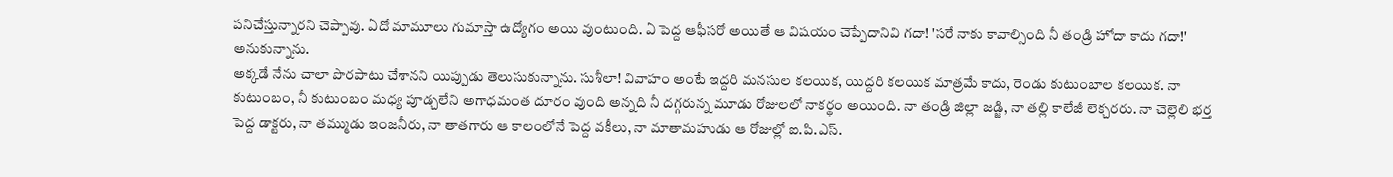పనిచేస్తున్నారని చెప్పావు. ఏదో మామూలు గుమాస్తా ఉద్యోగం అయి వుంటుంది. ఏ పెద్ద ఆఫీసరో అయితే ఆ విషయం చెప్పేదానివి గదా! 'సరే నాకు కావాల్సింది నీ తండ్రి హోదా కాదు గదా!' అనుకున్నాను.
అక్కడే నేను చాలా పొరపాటు చేశానని యిప్పుడు తెలుసుకున్నాను. సుశీలా! వివాహం అంటే ఇద్దరి మనసుల కలయిక, యిద్దరి కలయిక మాత్రమే కాదు, రెండు కుటుంబాల కలయిక. నా కుటుంబం, నీ కుటుంబం మధ్య పూడ్చలేని అగాధమంత దూరం వుంది అన్నది నీ దగ్గరున్న మూడు రోజులలో నాకర్థం అయింది. నా తండ్రి జిల్లా జడ్జి, నా తల్లి కాలేజీ లెక్చరరు. నా చెల్లెలి భర్త పెద్ద డాక్టరు, నా తమ్ముడు ఇంజనీరు, నా తాతగారు ఆ కాలంలోనే పెద్ద వకీలు, నా మాతామహుడు ఆ రోజుల్లో ఐ.పి.ఎస్.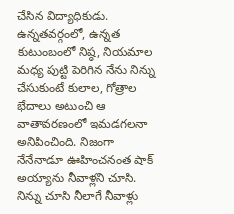చేసిన విద్యాధికుడు. ఉన్నతవర్గంలో, ఉన్నత కుటుంబంలో నిష్ఠ, నియమాల మధ్య పుట్టి పెరిగిన నేను నిన్ను చేసుకుంటే కులాల, గోత్రాల భేదాలు అటుంచి ఆ వాతావరణంలో ఇమడగలనా అనిపించింది. నిజంగా నేనేనాడూ ఊహించనంత షాక్ అయ్యాను నీవాళ్లని చూసి. నిన్ను చూసి నీలాగే నీవాళ్లు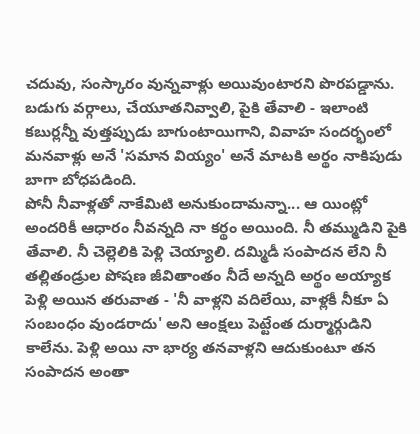చదువు, సంస్కారం వున్నవాళ్లు అయివుంటారని పొరపడ్డాను. బడుగు వర్గాలు, చేయూతనివ్వాలి, పైకి తేవాలి - ఇలాంటి కబుర్లన్నీ వుత్తప్పుడు బాగుంటాయిగాని, వివాహ సందర్భంలో మనవాళ్లు అనే 'సమాన వియ్యం' అనే మాటకి అర్థం నాకిపుడు బాగా బోధపడింది.
పోనీ నీవాళ్లతో నాకేమిటి అనుకుందామన్నా... ఆ యింట్లో అందరికీ ఆధారం నీవన్నది నా కర్థం అయింది. నీ తమ్ముడిని పైకి తేవాలి. నీ చెల్లెలికి పెళ్లి చెయ్యాలి. దమ్మిడీ సంపాదన లేని నీ తల్లితండ్రుల పోషణ జీవితాంతం నీదే అన్నది అర్థం అయ్యాక పెళ్లి అయిన తరువాత - 'నీ వాళ్లని వదిలేయి, వాళ్లకీ నీకూ ఏ సంబంధం వుండరాదు' అని ఆంక్షలు పెట్టేంత దుర్మార్గుడిని కాలేను. పెళ్లి అయి నా భార్య తనవాళ్లని ఆదుకుంటూ తన సంపాదన అంతా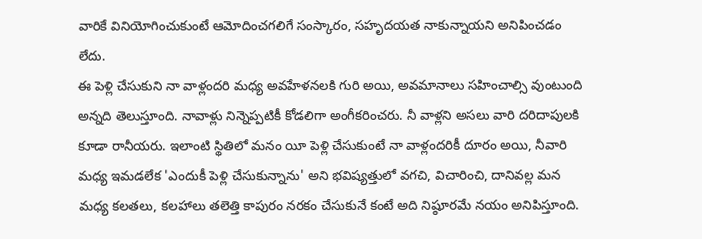వారికే వినియోగించుకుంటే ఆమోదించగలిగే సంస్కారం, సహృదయత నాకున్నాయని అనిపించడం లేదు.
ఈ పెళ్లి చేసుకుని నా వాళ్లందరి మధ్య అవహేళనలకి గురి అయి, అవమానాలు సహించాల్సి వుంటుంది అన్నది తెలుస్తూంది. నావాళ్లు నిన్నెప్పటికీ కోడలిగా అంగీకరించరు. నీ వాళ్లని అసలు వారి దరిదాపులకి కూడా రానీయరు. ఇలాంటి స్థితిలో మనం యీ పెళ్లి చేసుకుంటే నా వాళ్లందరికీ దూరం అయి, నీవారి మధ్య ఇమడలేక 'ఎందుకీ పెళ్లి చేసుకున్నాను' అని భవిష్యత్తులో వగచి, విచారించి, దానివల్ల మన మధ్య కలతలు, కలహాలు తలెత్తి కాపురం నరకం చేసుకునే కంటే అది నిష్ఠూరమే నయం అనిపిస్తూంది.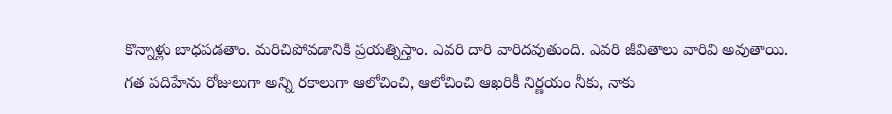కొన్నాళ్లు బాధపడతాం. మరిచిపోవడానికి ప్రయత్నిస్తాం. ఎవరి దారి వారిదవుతుంది. ఎవరి జీవితాలు వారివి అవుతాయి.
గత పదిహేను రోజులుగా అన్ని రకాలుగా ఆలోచించి, ఆలోచించి ఆఖరికీ నిర్ణయం నీకు, నాకు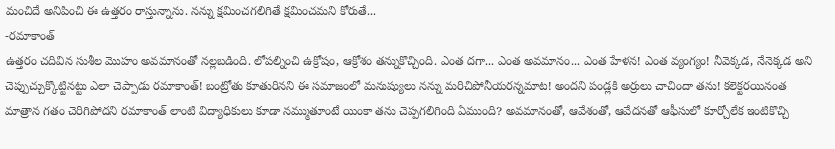మంచిదే అనిపించి ఈ ఉత్తరం రాస్తున్నాను. నన్ను క్షమించగలిగితే క్షమించమని కోరుతే...
-రమాకాంత్
ఉత్తరం చదివిన సుశీల మొహం అవమానంతో నల్లబడింది. లోపల్నించి ఉక్రోషం, ఆక్రోశం తన్నుకొచ్చింది. ఎంత దగా... ఎంత అవమానం... ఎంత హేళన! ఎంత వ్యంగ్యం! నీవెక్కడ, నేనెక్కడ అని చెప్పుచ్చుక్కొట్టినట్టు ఎలా చెప్పాడు రమాకాంత్! బంట్రోతు కూతురినని ఈ సమాజంలో మనుష్యులు నన్ను మరిచిపోనీయరన్నమాట! అందని పండ్లకి అర్రులు చాచిందా తను! కలెక్టరయినంత మాత్రాన గతం చెరిగిపోదని రమాకాంత్ లాంటి విద్యాధికులు కూడా నమ్ముతూంటే యింకా తను చెప్పగలిగింది ఏముంది? అవమానంతో, ఆవేశంతో, ఆవేదనతో ఆఫీసులో కూర్చోలేక ఇంటికొచ్చి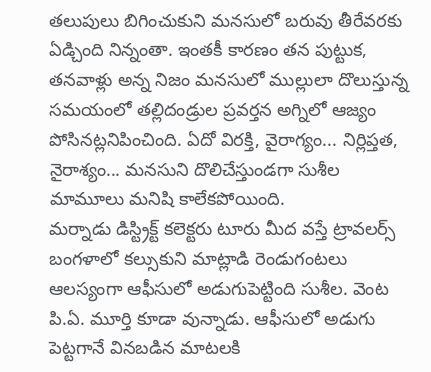తలుపులు బిగించుకుని మనసులో బరువు తీరేవరకు ఏడ్చింది నిన్నంతా. ఇంతకీ కారణం తన పుట్టుక, తనవాళ్లు అన్న నిజం మనసులో ముల్లులా దొలుస్తున్న సమయంలో తల్లిదండ్రుల ప్రవర్తన అగ్నిలో ఆజ్యం పోసినట్లనిపించింది. ఏదో విరక్తి, వైరాగ్యం... నిర్లిప్తత, నైరాశ్యం... మనసుని దొలిచేస్తుండగా సుశీల మామూలు మనిషి కాలేకపోయింది.
మర్నాడు డిస్ట్రిక్ట్ కలెక్టరు టూరు మీద వస్తే ట్రావలర్స్ బంగళాలో కల్సుకుని మాట్లాడి రెండుగంటలు ఆలస్యంగా ఆఫీసులో అడుగుపెట్టింది సుశీల. వెంట పి.ఏ. మూర్తి కూడా వున్నాడు. ఆఫీసులో అడుగు పెట్టగానే వినబడిన మాటలకి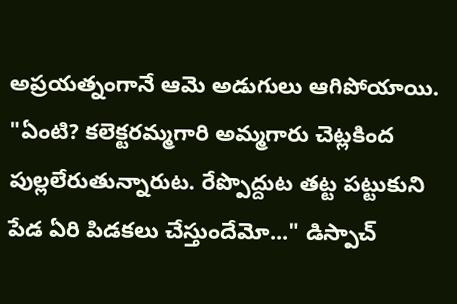అప్రయత్నంగానే ఆమె అడుగులు ఆగిపోయాయి.
"ఏంటి? కలెక్టరమ్మగారి అమ్మగారు చెట్లకింద పుల్లలేరుతున్నారుట. రేప్పొద్దుట తట్ట పట్టుకుని పేడ ఏరి పిడకలు చేస్తుందేమో..." డిస్పాచ్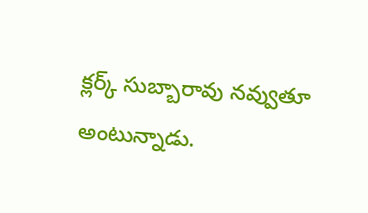క్లర్క్ సుబ్బారావు నవ్వుతూ అంటున్నాడు.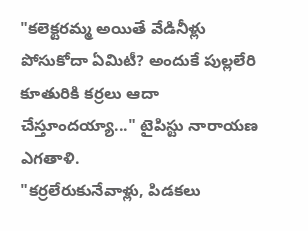"కలెక్టరమ్మ అయితే వేడినీళ్లు పోసుకోదా ఏమిటీ? అందుకే పుల్లలేరి కూతురికి కర్రలు ఆదా చేస్తూందయ్యా..." టైపిస్టు నారాయణ ఎగతాళి.
"కర్రలేరుకునేవాళ్లు, పిడకలు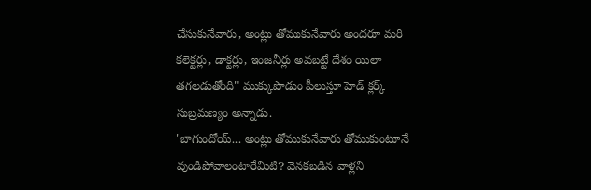చేసుకునేవారు, అంట్లు తోముకునేవారు అందరూ మరి కలెక్టర్లు, డాక్టర్లు, ఇంజనీర్లు అవబట్టే దేశం యిలా తగలడుతోంది" ముక్కుపొడుం పీలుస్తూ హెడ్ క్లర్క్ సుబ్రమణ్యం అన్నాడు.
'బాగుందోయ్... అంట్లు తోముకునేవారు తోముకుంటూనే వుండిపోవాలంటారేమిటి? వెనకబడిన వాళ్లని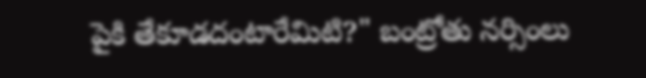పైకి తేకూడదంటారేమిటి?" బంట్రోతు నర్సింలు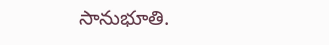సానుభూతి.